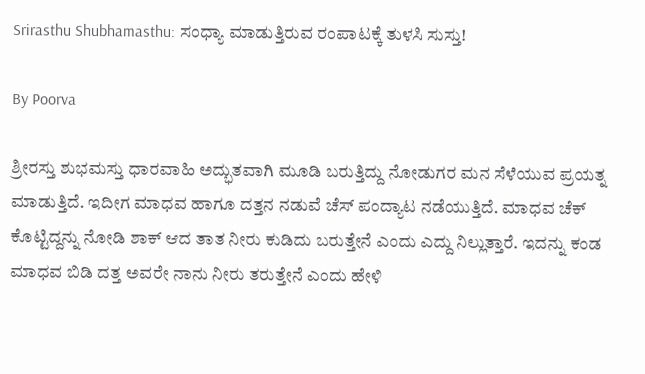Srirasthu Shubhamasthu: ಸಂಧ್ಯಾ ಮಾಡುತ್ತಿರುವ ರಂಪಾಟಕ್ಕೆ ತುಳಸಿ ಸುಸ್ತು!

By Poorva

ಶ್ರೀರಸ್ತು ಶುಭಮಸ್ತು ಧಾರವಾಹಿ ಅದ್ಭುತವಾಗಿ ಮೂಡಿ ಬರುತ್ತಿದ್ದು ನೋಡುಗರ ಮನ ಸೆಳೆಯುವ ಪ್ರಯತ್ನ ಮಾಡುತ್ತಿದೆ. ಇದೀಗ ಮಾಧವ ಹಾಗೂ ದತ್ತನ ನಡುವೆ ಚೆಸ್ ಪಂದ್ಯಾಟ ನಡೆಯುತ್ತಿದೆ. ಮಾಧವ ಚೆಕ್ ಕೊಟ್ಟಿದ್ದನ್ನು ನೋಡಿ ಶಾಕ್ ಆದ ತಾತ ನೀರು ಕುಡಿದು ಬರುತ್ತೇನೆ ಎಂದು ಎದ್ದು ನಿಲ್ಲುತ್ತಾರೆ. ಇದನ್ನು ಕಂಡ ಮಾಧವ ಬಿಡಿ ದತ್ತ ಅವರೇ ನಾನು ನೀರು ತರುತ್ತೇನೆ ಎಂದು ಹೇಳಿ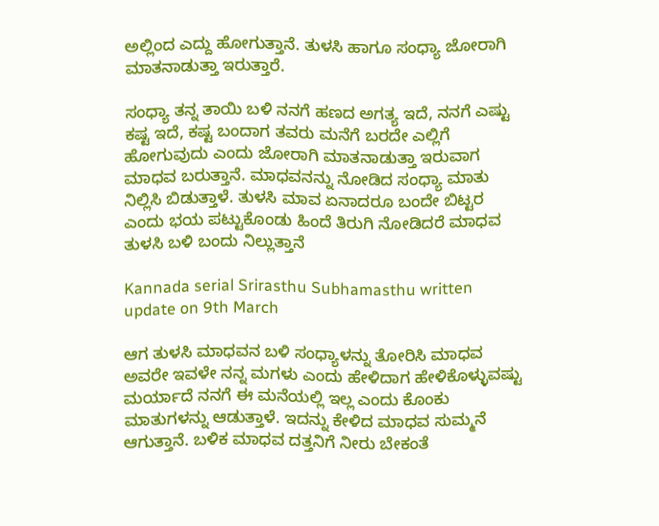ಅಲ್ಲಿಂದ ಎದ್ದು ಹೋಗುತ್ತಾನೆ. ತುಳಸಿ ಹಾಗೂ ಸಂಧ್ಯಾ ಜೋರಾಗಿ ಮಾತನಾಡುತ್ತಾ ಇರುತ್ತಾರೆ.

ಸಂಧ್ಯಾ ತನ್ನ ತಾಯಿ ಬಳಿ ನನಗೆ ಹಣದ ಅಗತ್ಯ ಇದೆ, ನನಗೆ ಎಷ್ಟು ಕಷ್ಟ ಇದೆ, ಕಷ್ಟ ಬಂದಾಗ ತವರು ಮನೆಗೆ ಬರದೇ ಎಲ್ಲಿಗೆ ಹೋಗುವುದು ಎಂದು ಜೋರಾಗಿ ಮಾತನಾಡುತ್ತಾ ಇರುವಾಗ ಮಾಧವ ಬರುತ್ತಾನೆ. ಮಾಧವನನ್ನು ನೋಡಿದ ಸಂಧ್ಯಾ ಮಾತು ನಿಲ್ಲಿಸಿ ಬಿಡುತ್ತಾಳೆ. ತುಳಸಿ ಮಾವ ಏನಾದರೂ ಬಂದೇ ಬಿಟ್ಟರ ಎಂದು ಭಯ ಪಟ್ಟುಕೊಂಡು ಹಿಂದೆ ತಿರುಗಿ ನೋಡಿದರೆ ಮಾಧವ ತುಳಸಿ ಬಳಿ ಬಂದು ನಿಲ್ಲುತ್ತಾನೆ

Kannada serial Srirasthu Subhamasthu written update on 9th March

ಆಗ ತುಳಸಿ ಮಾಧವನ ಬಳಿ ಸಂಧ್ಯಾಳನ್ನು ತೋರಿಸಿ ಮಾಧವ ಅವರೇ ಇವಳೇ ನನ್ನ ಮಗಳು ಎಂದು ಹೇಳಿದಾಗ ಹೇಳಿಕೊಳ್ಳುವಷ್ಟು ಮರ್ಯಾದೆ ನನಗೆ ಈ ಮನೆಯಲ್ಲಿ ಇಲ್ಲ ಎಂದು ಕೊಂಕು ಮಾತುಗಳನ್ನು ಆಡುತ್ತಾಳೆ. ಇದನ್ನು ಕೇಳಿದ ಮಾಧವ ಸುಮ್ಮನೆ ಆಗುತ್ತಾನೆ. ಬಳಿಕ ಮಾಧವ ದತ್ತನಿಗೆ ನೀರು ಬೇಕಂತೆ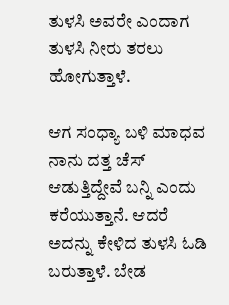ತುಳಸಿ ಅವರೇ ಎಂದಾಗ ತುಳಸಿ ನೀರು ತರಲು ಹೋಗುತ್ತಾಳೆ.

ಆಗ ಸಂಧ್ಯಾ ಬಳಿ ಮಾಧವ ನಾನು ದತ್ತ ಚೆಸ್ ಆಡುತ್ತಿದ್ದೇವೆ ಬನ್ನಿ ಎಂದು ಕರೆಯುತ್ತಾನೆ. ಆದರೆ ಅದನ್ನು ಕೇಳಿದ ತುಳಸಿ ಓಡಿ ಬರುತ್ತಾಳೆ. ಬೇಡ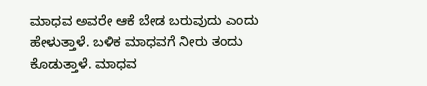ಮಾಧವ ಅವರೇ ಆಕೆ ಬೇಡ ಬರುವುದು ಎಂದು ಹೇಳುತ್ತಾಳೆ. ಬಳಿಕ ಮಾಧವಗೆ ನೀರು ತಂದು ಕೊಡುತ್ತಾಳೆ. ಮಾಧವ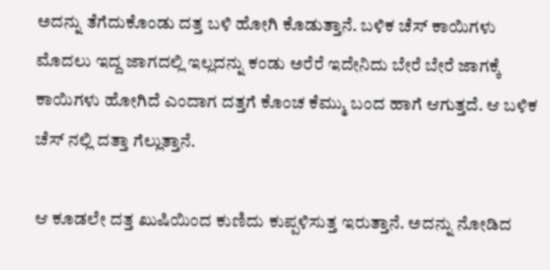ಅದನ್ನು ತೆಗೆದುಕೊಂಡು ದತ್ತ ಬಳಿ ಹೋಗಿ ಕೊಡುತ್ತಾನೆ. ಬಳಿಕ ಚೆಸ್ ಕಾಯಿಗಳು ಮೊದಲು ಇದ್ದ ಜಾಗದಲ್ಲಿ ಇಲ್ಲದನ್ನು ಕಂಡು ಅರೆರೆ ಇದೇನಿದು ಬೇರೆ ಬೇರೆ ಜಾಗಕ್ಕೆ ಕಾಯಿಗಳು ಹೋಗಿದೆ ಎಂದಾಗ ದತ್ತಗೆ ಕೊಂಚ ಕೆಮ್ಮು ಬಂದ ಹಾಗೆ ಆಗುತ್ತದೆ. ಆ ಬಳಿಕ ಚೆಸ್ ನಲ್ಲಿ ದತ್ತಾ ಗೆಲ್ಲುತ್ತಾನೆ.

ಆ ಕೂಡಲೇ ದತ್ತ ಖುಷಿಯಿಂದ ಕುಣಿದು ಕುಪ್ಪಳಿಸುತ್ತ ಇರುತ್ತಾನೆ. ಅದನ್ನು ನೋಡಿದ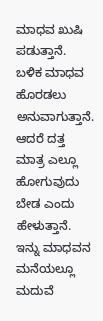ಮಾಧವ ಖುಷಿ ಪಡುತ್ತಾನೆ. ಬಳಿಕ ಮಾಧವ ಹೊರಡಲು ಅನುವಾಗುತ್ತಾನೆ. ಆದರೆ ದತ್ತ ಮಾತ್ರ ಎಲ್ಲೂ ಹೋಗುವುದು ಬೇಡ ಎಂದು ಹೇಳುತ್ತಾನೆ. ಇನ್ನು ಮಾಧವನ ಮನೆಯಲ್ಲೂ ಮದುವೆ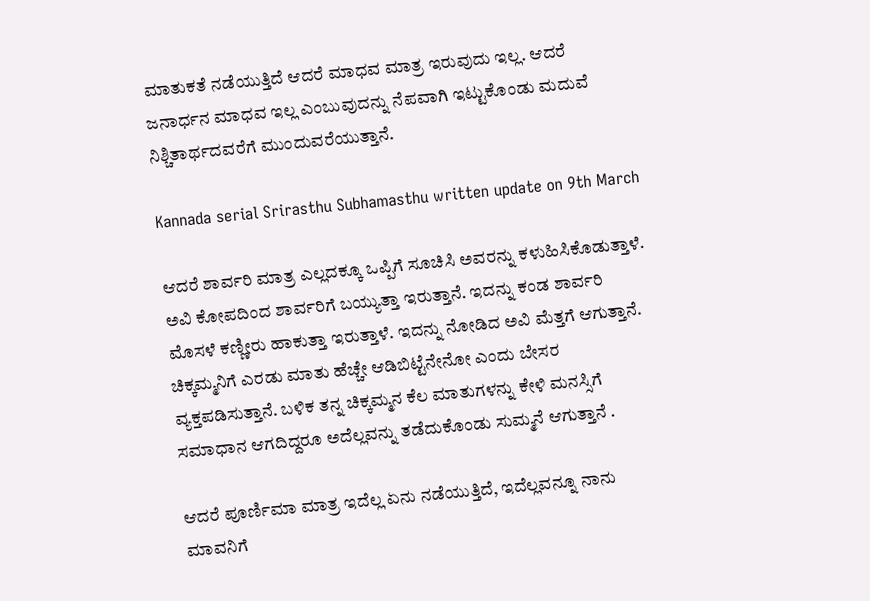ಮಾತುಕತೆ ನಡೆಯುತ್ತಿದೆ ಆದರೆ ಮಾಧವ ಮಾತ್ರ ಇರುವುದು ಇಲ್ಲ. ಆದರೆ ಜನಾರ್ಧನ ಮಾಧವ ಇಲ್ಲ ಎಂಬುವುದನ್ನು ನೆಪವಾಗಿ ಇಟ್ಟುಕೊಂಡು ಮದುವೆ ನಿಶ್ಚಿತಾರ್ಥದವರೆಗೆ ಮುಂದುವರೆಯುತ್ತಾನೆ.

Kannada serial Srirasthu Subhamasthu written update on 9th March

ಆದರೆ ಶಾರ್ವರಿ ಮಾತ್ರ ಎಲ್ಲದಕ್ಕೂ ಒಪ್ಪಿಗೆ ಸೂಚಿಸಿ ಅವರನ್ನು ಕಳುಹಿಸಿಕೊಡುತ್ತಾಳೆ. ಅವಿ ಕೋಪದಿಂದ ಶಾರ್ವರಿಗೆ ಬಯ್ಯುತ್ತಾ ಇರುತ್ತಾನೆ. ಇದನ್ನು ಕಂಡ ಶಾರ್ವರಿ ಮೊಸಳೆ ಕಣ್ಣೀರು ಹಾಕುತ್ತಾ ಇರುತ್ತಾಳೆ. ಇದನ್ನು ನೋಡಿದ ಅವಿ ಮೆತ್ತಗೆ ಆಗುತ್ತಾನೆ. ಚಿಕ್ಕಮ್ಮನಿಗೆ ಎರಡು ಮಾತು ಹೆಚ್ಚೇ ಆಡಿಬಿಟ್ಟೆನೇನೋ ಎಂದು ಬೇಸರ ವ್ಯಕ್ತಪಡಿಸುತ್ತಾನೆ. ಬಳಿಕ ತನ್ನ ಚಿಕ್ಕಮ್ಮನ ಕೆಲ ಮಾತುಗಳನ್ನು ಕೇಳಿ ಮನಸ್ಸಿಗೆ ಸಮಾಧಾನ ಆಗದಿದ್ದರೂ ಅದೆಲ್ಲವನ್ನು ತಡೆದುಕೊಂಡು ಸುಮ್ಮನೆ ಆಗುತ್ತಾನೆ .

ಆದರೆ ಪೂರ್ಣಿಮಾ ಮಾತ್ರ ಇದೆಲ್ಲ ಏನು ನಡೆಯುತ್ತಿದೆ, ಇದೆಲ್ಲವನ್ನೂ ನಾನು ಮಾವನಿಗೆ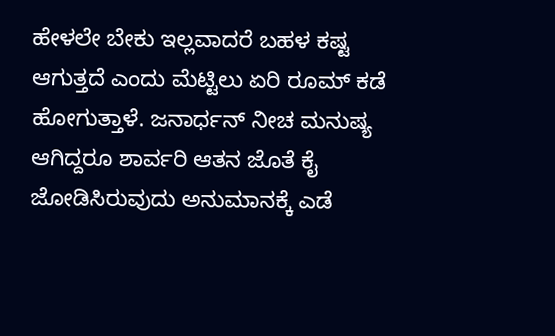ಹೇಳಲೇ ಬೇಕು ಇಲ್ಲವಾದರೆ ಬಹಳ ಕಷ್ಟ ಆಗುತ್ತದೆ ಎಂದು ಮೆಟ್ಟಿಲು ಏರಿ ರೂಮ್ ಕಡೆ ಹೋಗುತ್ತಾಳೆ. ಜನಾರ್ಧನ್ ನೀಚ ಮನುಷ್ಯ ಆಗಿದ್ದರೂ ಶಾರ್ವರಿ ಆತನ ಜೊತೆ ಕೈ ಜೋಡಿಸಿರುವುದು ಅನುಮಾನಕ್ಕೆ ಎಡೆ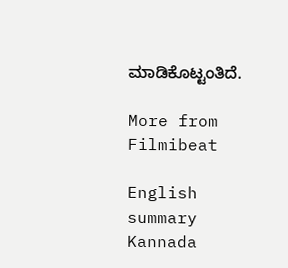ಮಾಡಿಕೊಟ್ಟಂತಿದೆ.

More from Filmibeat

English summary
Kannada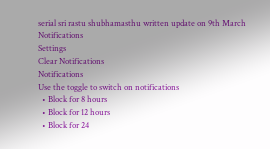serial sri rastu shubhamasthu written update on 9th March
Notifications
Settings
Clear Notifications
Notifications
Use the toggle to switch on notifications
  • Block for 8 hours
  • Block for 12 hours
  • Block for 24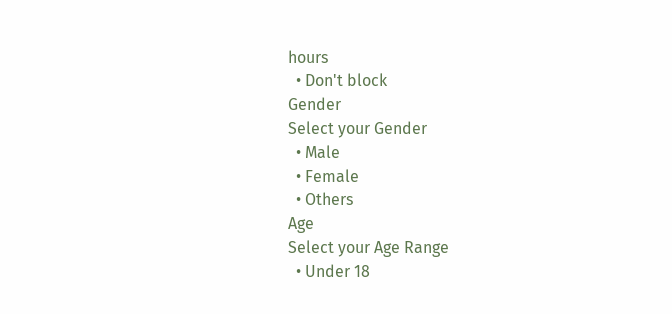hours
  • Don't block
Gender
Select your Gender
  • Male
  • Female
  • Others
Age
Select your Age Range
  • Under 18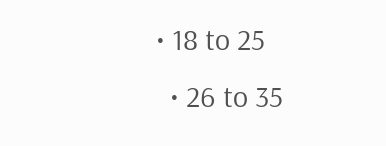• 18 to 25
  • 26 to 35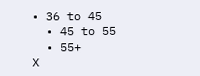• 36 to 45
  • 45 to 55
  • 55+
X